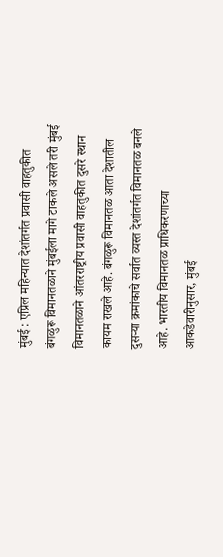मुंबई : एप्रिल महिन्यात देशांतर्गत प्रवासी वाहतुकीत बंगळुरू विमानतळाने मुंबईला मागे टाकले असले तरी मुंबई विमानतळाने आंतरराष्ट्रीय प्रवासी वाहतुकीत दुसरे स्थान कायम राखले आहे. बंगळुरू विमानतळ आता देशातील दुसऱ्या क्रमांकाचे सर्वात व्यस्त देशांतर्गत विमानतळ बनले आहे. भारतीय विमानतळ प्राधिकरणाच्या आकडेवारीनुसार, मुंबई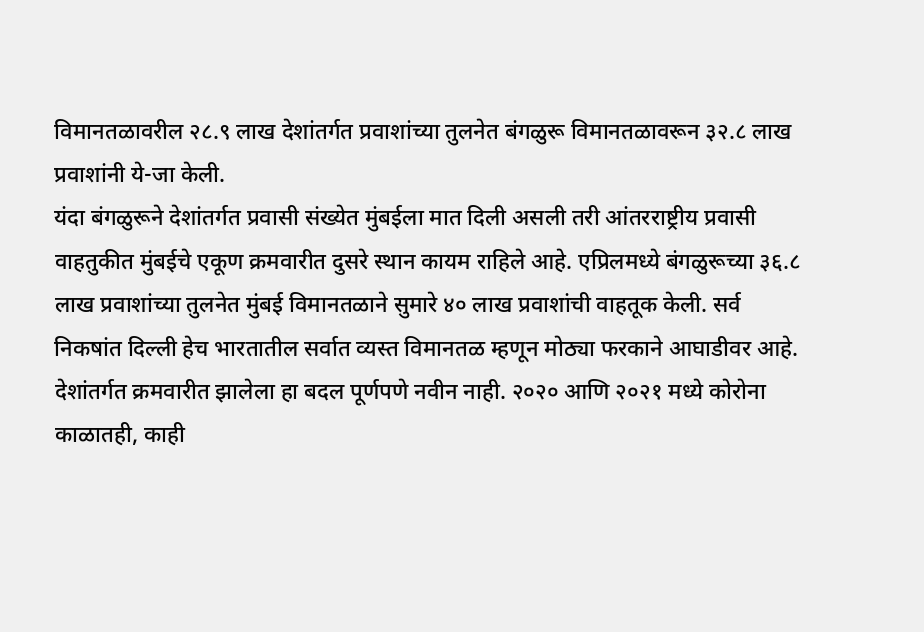विमानतळावरील २८.९ लाख देशांतर्गत प्रवाशांच्या तुलनेत बंगळुरू विमानतळावरून ३२.८ लाख प्रवाशांनी ये-जा केली.
यंदा बंगळुरूने देशांतर्गत प्रवासी संख्येत मुंबईला मात दिली असली तरी आंतरराष्ट्रीय प्रवासी वाहतुकीत मुंबईचे एकूण क्रमवारीत दुसरे स्थान कायम राहिले आहे. एप्रिलमध्ये बंगळुरूच्या ३६.८ लाख प्रवाशांच्या तुलनेत मुंबई विमानतळाने सुमारे ४० लाख प्रवाशांची वाहतूक केली. सर्व निकषांत दिल्ली हेच भारतातील सर्वात व्यस्त विमानतळ म्हणून मोठ्या फरकाने आघाडीवर आहे.
देशांतर्गत क्रमवारीत झालेला हा बदल पूर्णपणे नवीन नाही. २०२० आणि २०२१ मध्ये कोरोना काळातही, काही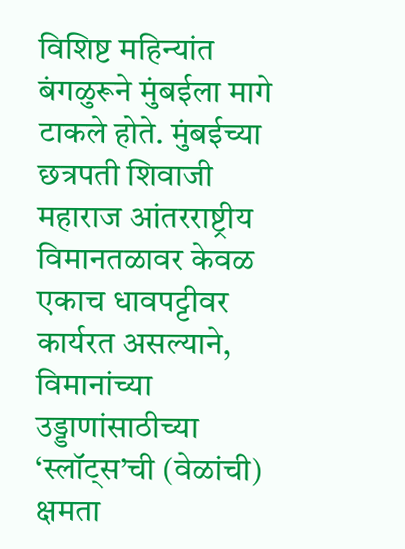विशिष्ट महिन्यांत बंगळुरूने मुंबईला मागे टाकले होते. मुंबईच्या छत्रपती शिवाजी महाराज आंतरराष्ट्रीय विमानतळावर केवळ एकाच धावपट्टीवर कार्यरत असल्याने, विमानांच्या उड्डाणांसाठीच्या ‘स्लॉट्स’ची (वेळांची) क्षमता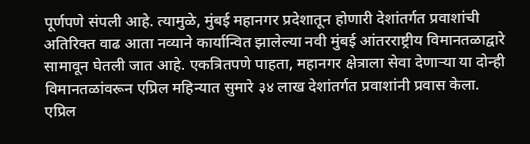पूर्णपणे संपली आहे. त्यामुळे, मुंबई महानगर प्रदेशातून होणारी देशांतर्गत प्रवाशांची अतिरिक्त वाढ आता नव्याने कार्यान्वित झालेल्या नवी मुंबई आंतरराष्ट्रीय विमानतळाद्वारे सामावून घेतली जात आहे. एकत्रितपणे पाहता, महानगर क्षेत्राला सेवा देणाऱ्या या दोन्ही विमानतळांवरून एप्रिल महिन्यात सुमारे ३४ लाख देशांतर्गत प्रवाशांनी प्रवास केला. एप्रिल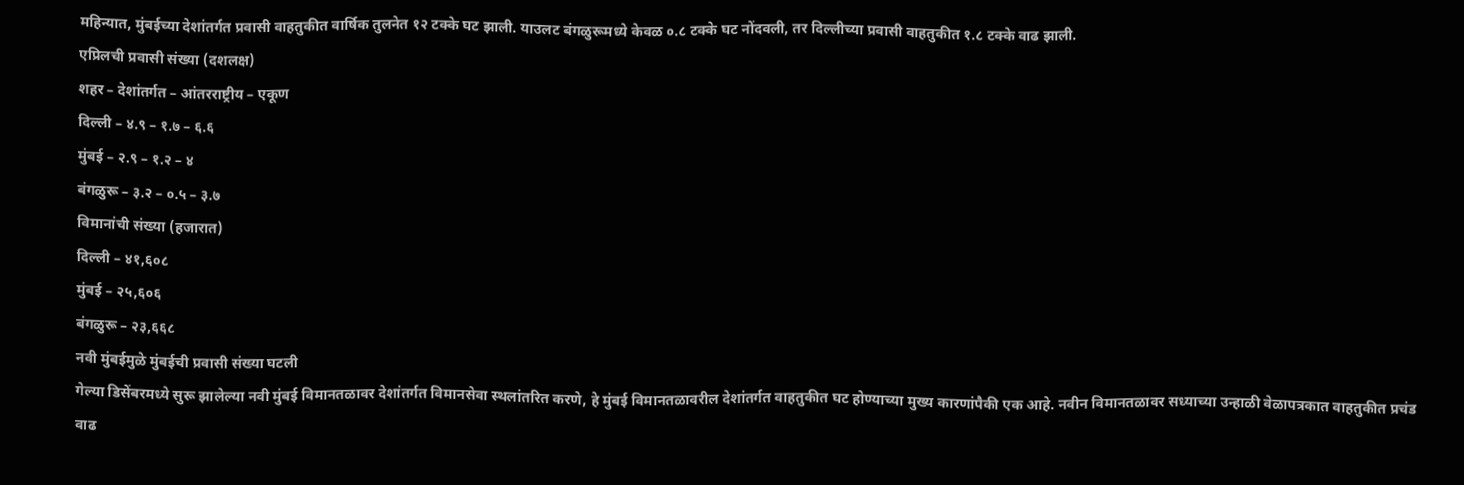महिन्यात, मुंबईच्या देशांतर्गत प्रवासी वाहतुकीत वार्षिक तुलनेत १२ टक्के घट झाली. याउलट बंगळुरूमध्ये केवळ ०.८ टक्के घट नोंदवली, तर दिल्लीच्या प्रवासी वाहतुकीत १.८ टक्के वाढ झाली.
एप्रिलची प्रवासी संख्या (दशलक्ष)
शहर – देशांतर्गत – आंतरराष्ट्रीय – एकूण
दिल्ली – ४.९ – १.७ – ६.६
मुंबई – २.९ – १.२ – ४
बंगळुरू – ३.२ – ०.५ – ३.७
विमानांची संख्या (हजारात)
दिल्ली – ४१,६०८
मुंबई – २५,६०६
बंगळुरू – २३,६६८
नवी मुंबईमुळे मुंबईची प्रवासी संख्या घटली
गेल्या डिसेंबरमध्ये सुरू झालेल्या नवी मुंबई विमानतळावर देशांतर्गत विमानसेवा स्थलांतरित करणे, हे मुंबई विमानतळावरील देशांतर्गत वाहतुकीत घट होण्याच्या मुख्य कारणांपैकी एक आहे. नवीन विमानतळावर सध्याच्या उन्हाळी वेळापत्रकात वाहतुकीत प्रचंड वाढ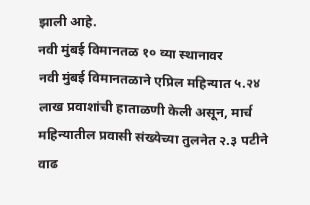झाली आहे.
नवी मुंबई विमानतळ १० व्या स्थानावर
नवी मुंबई विमानतळाने एप्रिल महिन्यात ५.२४ लाख प्रवाशांची हाताळणी केली असून, मार्च महिन्यातील प्रवासी संख्येच्या तुलनेत २.३ पटीने वाढ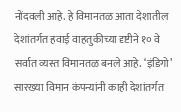नोंदवली आहे. हे विमानतळ आता देशातील देशांतर्गत हवाई वाहतुकीच्या दृष्टीने १० वे सर्वात व्यस्त विमानतळ बनले आहे. ‘इंडिगो’ सारख्या विमान कंपन्यांनी काही देशांतर्गत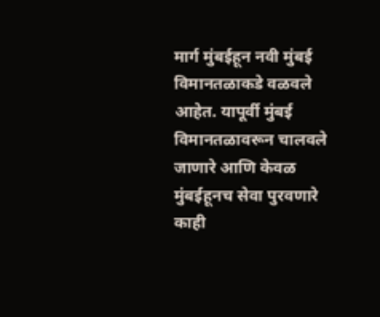मार्ग मुंबईहून नवी मुंबई विमानतळाकडे वळवले आहेत. यापूर्वी मुंबई विमानतळावरून चालवले जाणारे आणि केवळ मुंबईहूनच सेवा पुरवणारे काही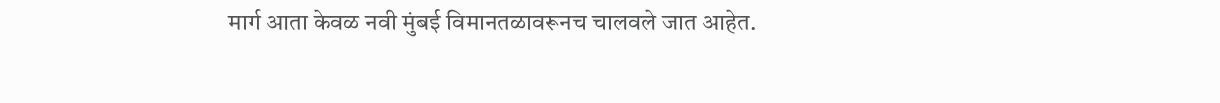मार्ग आता केवळ नवी मुंबई विमानतळावरूनच चालवले जात आहेत.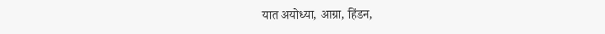यात अयोध्या, आग्रा, हिंडन,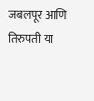जबलपूर आणि तिरुपती या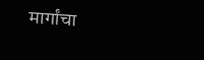मार्गांचा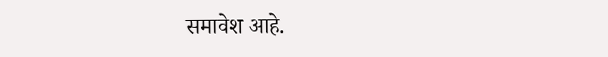समावेश आहे.